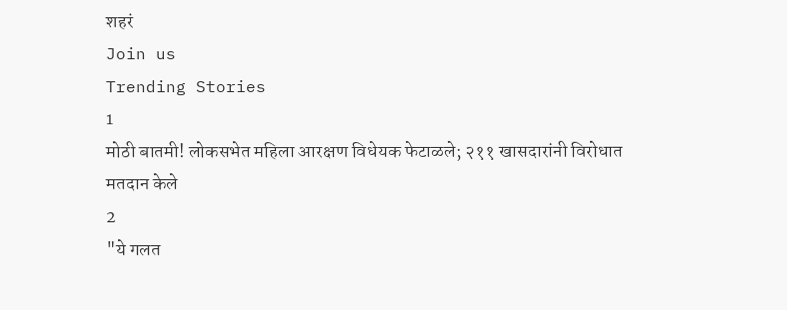शहरं
Join us
Trending Stories
1
मोठी बातमी! लोकसभेत महिला आरक्षण विधेयक फेटाळले; २११ खासदारांनी विरोधात मतदान केले
2
"ये गलत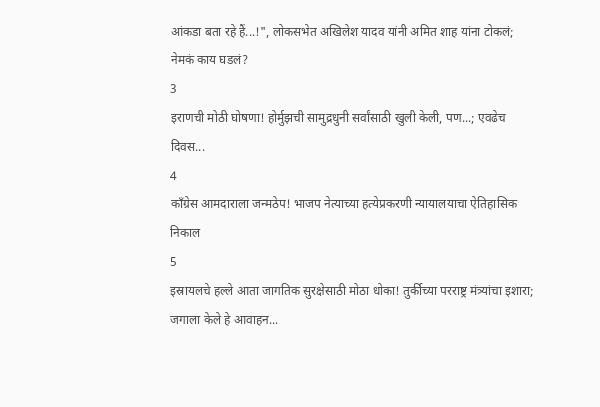आंकडा बता रहे हैं...!", लोकसभेत अखिलेश यादव यांनी अमित शाह यांना टोकलं; नेमकं काय घडलं?
3
इराणची मोठी घोषणा! होर्मुझची सामुद्रधुनी सर्वांसाठी खुली केली, पण...; एवढेच दिवस...
4
काँग्रेस आमदाराला जन्मठेप! भाजप नेत्याच्या हत्येप्रकरणी न्यायालयाचा ऐतिहासिक निकाल
5
इस्रायलचे हल्ले आता जागतिक सुरक्षेसाठी मोठा धोका! तुर्कीच्या परराष्ट्र मंत्र्यांचा इशारा; जगाला केले हे आवाहन...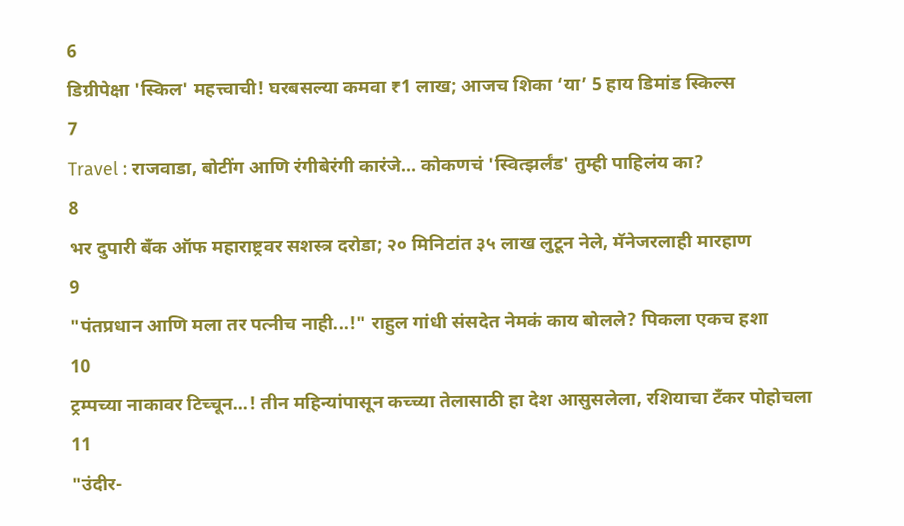6
डिग्रीपेक्षा 'स्किल' महत्त्वाची! घरबसल्या कमवा ₹1 लाख; आजच शिका ‘या’ 5 हाय डिमांड स्किल्स
7
Travel : राजवाडा, बोटींग आणि रंगीबेरंगी कारंजे… कोकणचं 'स्वित्झर्लंड' तुम्ही पाहिलंय का?
8
भर दुपारी बँक ऑफ महाराष्ट्रवर सशस्त्र दरोडा; २० मिनिटांत ३५ लाख लुटून नेले, मॅनेजरलाही मारहाण
9
"पंतप्रधान आणि मला तर पत्नीच नाही...!" राहुल गांधी संसदेत नेमकं काय बोलले? पिकला एकच हशा
10
ट्रम्पच्या नाकावर टिच्चून...! तीन महिन्यांपासून कच्च्या तेलासाठी हा देश आसुसलेला, रशियाचा टँकर पोहोचला
11
"उंदीर-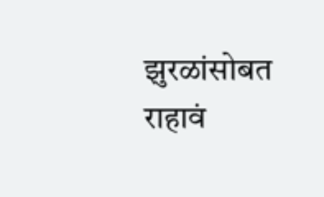झुरळांसोबत राहावं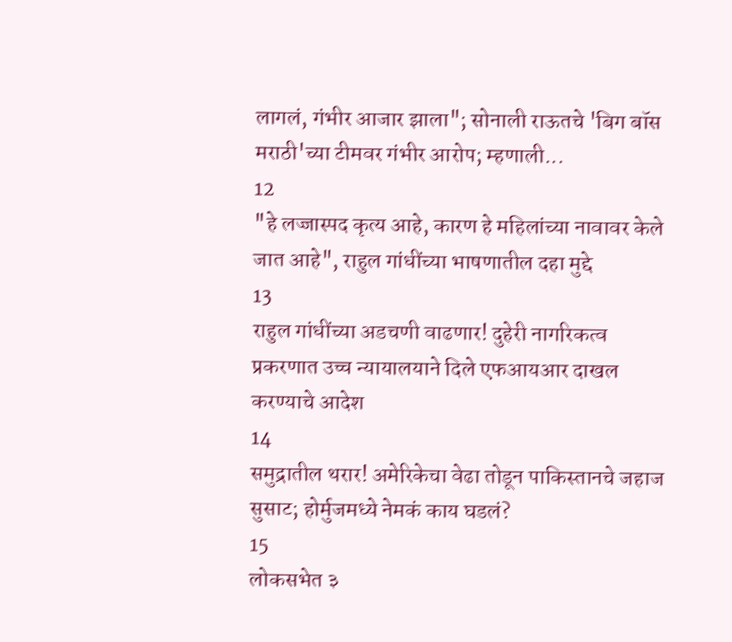लागलं, गंभीर आजार झाला"; सोनाली राऊतचे 'बिग बॉस मराठी'च्या टीमवर गंभीर आरोप; म्हणाली...
12
"हे लज्जास्पद कृत्य आहे, कारण हे महिलांच्या नावावर केले जात आहे", राहुल गांधींच्या भाषणातील दहा मुद्दे
13
राहुल गांधींच्या अडचणी वाढणार! दुहेरी नागरिकत्व प्रकरणात उच्च न्यायालयाने दिले एफआयआर दाखल करण्याचे आदेश
14
समुद्रातील थरार! अमेरिकेचा वेढा तोडून पाकिस्तानचे जहाज सुसाट; होर्मुजमध्ये नेमकं काय घडलं?
15
लोकसभेत ३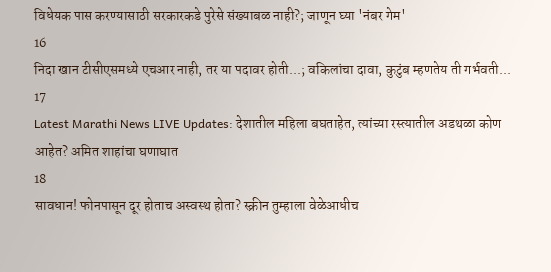विधेयक पास करण्यासाठी सरकारकडे पुरेसे संख्याबळ नाही?; जाणून घ्या 'नंबर गेम'
16
निदा खान टीसीएसमध्ये एचआर नाही, तर या पदावर होती...; वकिलांचा दावा, कुटुंब म्हणतेय ती गर्भवती...
17
Latest Marathi News LIVE Updates: देशातील महिला बघताहेत, त्यांच्या रस्त्यातील अडथळा कोण आहेत? अमित शाहांचा घणाघात
18
सावधान! फोनपासून दूर होताच अस्वस्थ होता? स्क्रीन तुम्हाला वेळेआधीच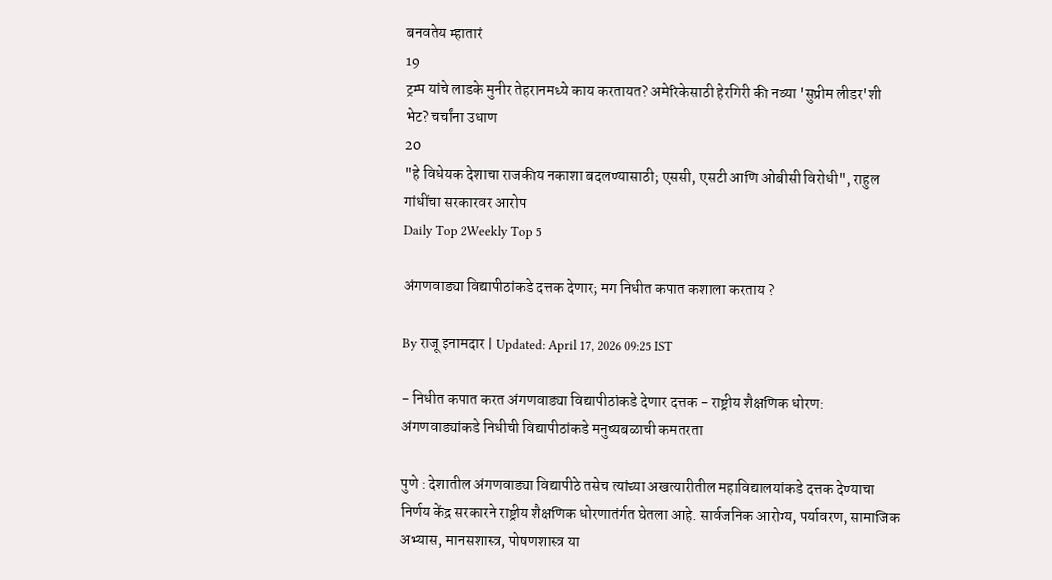बनवतेय म्हातारं
19
ट्रम्प यांचे लाडके मुनीर तेहरानमध्ये काय करतायत? अमेरिकेसाठी हेरगिरी की नव्या 'सुप्रीम लीडर'शी भेट? चर्चांना उधाण
20
"हे विधेयक देशाचा राजकीय नकाशा बदलण्यासाठी; एससी, एसटी आणि ओबीसी विरोधी", राहुल गांधींचा सरकारवर आरोप
Daily Top 2Weekly Top 5

अंगणवाड्या विद्यापीठांकडे दत्तक देणार; मग निधीत कपात कशाला करताय ?

By राजू इनामदार | Updated: April 17, 2026 09:25 IST

- निधीत कपात करत अंगणवाड्या विद्यापीठांकडे देणार दत्तक - राष्ट्रीय शैक्षणिक धोरण: अंगणवाड्यांकडे निधीची विद्यापीठांकडे मनुष्यबळाची कमतरता

पुणे : देशातील अंगणवाड्या विद्यापीठे तसेच त्यांच्या अखत्यारीतील महाविद्यालयांकडे दत्तक देण्याचा निर्णय केंद्र सरकारने राष्ट्रीय शैक्षणिक धोरणातंर्गत घेतला आहे. सार्वजनिक आरोग्य, पर्यावरण, सामाजिक अभ्यास, मानसशास्त्र, पोषणशास्त्र या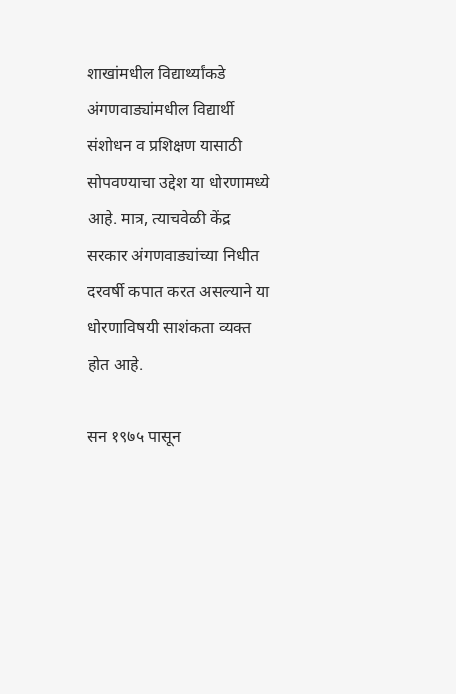शाखांमधील विद्यार्थ्यांकडे अंगणवाड्यांमधील विद्यार्थी संशोधन व प्रशिक्षण यासाठी सोपवण्याचा उद्देश या धोरणामध्ये आहे. मात्र, त्याचवेळी केंद्र सरकार अंगणवाड्यांच्या निधीत दरवर्षी कपात करत असल्याने या धोरणाविषयी साशंकता व्यक्त होत आहे.

सन १९७५ पासून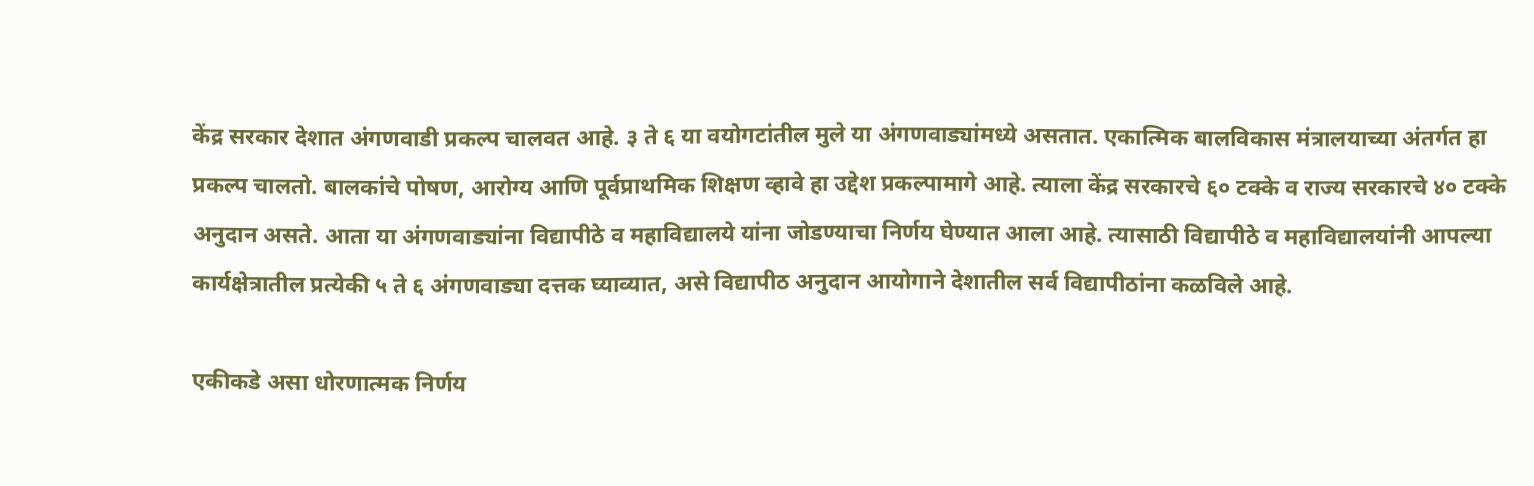केंद्र सरकार देशात अंगणवाडी प्रकल्प चालवत आहे. ३ ते ६ या वयोगटांतील मुले या अंगणवाड्यांमध्ये असतात. एकात्मिक बालविकास मंत्रालयाच्या अंतर्गत हा प्रकल्प चालतो. बालकांचे पोषण, आरोग्य आणि पूर्वप्राथमिक शिक्षण व्हावे हा उद्देश प्रकल्पामागे आहे. त्याला केंद्र सरकारचे ६० टक्के व राज्य सरकारचे ४० टक्के अनुदान असते. आता या अंगणवाड्यांना विद्यापीठे व महाविद्यालये यांना जोडण्याचा निर्णय घेण्यात आला आहे. त्यासाठी विद्यापीठे व महाविद्यालयांनी आपल्या कार्यक्षेत्रातील प्रत्येकी ५ ते ६ अंगणवाड्या दत्तक घ्याव्यात, असे विद्यापीठ अनुदान आयोगाने देशातील सर्व विद्यापीठांना कळविले आहे.

एकीकडे असा धोरणात्मक निर्णय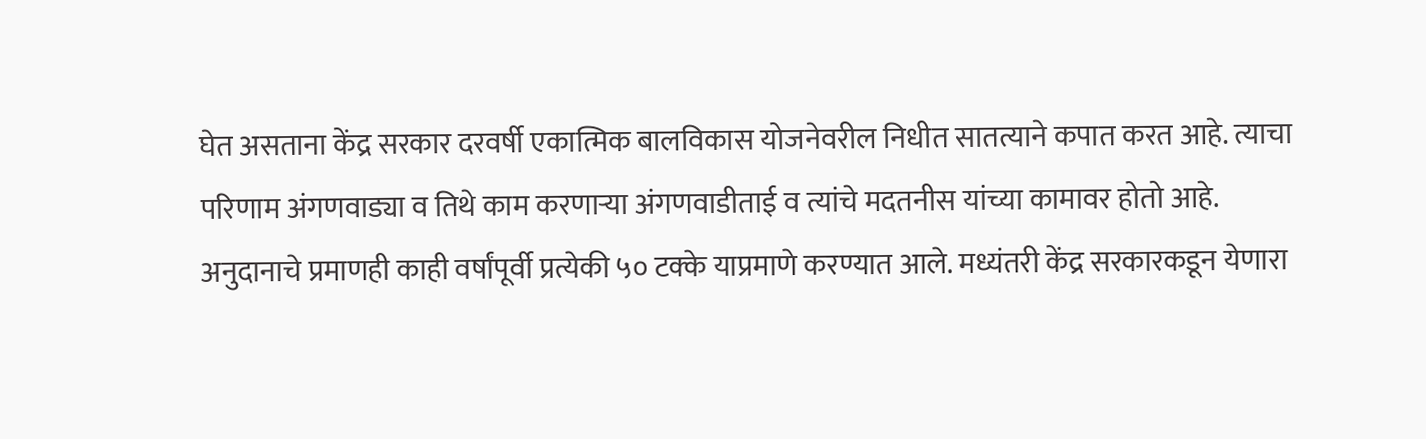घेत असताना केंद्र सरकार दरवर्षी एकात्मिक बालविकास योजनेवरील निधीत सातत्याने कपात करत आहे. त्याचा परिणाम अंगणवाड्या व तिथे काम करणाऱ्या अंगणवाडीताई व त्यांचे मदतनीस यांच्या कामावर होतो आहे. अनुदानाचे प्रमाणही काही वर्षांपूर्वी प्रत्येकी ५० टक्के याप्रमाणे करण्यात आले. मध्यंतरी केंद्र सरकारकडून येणारा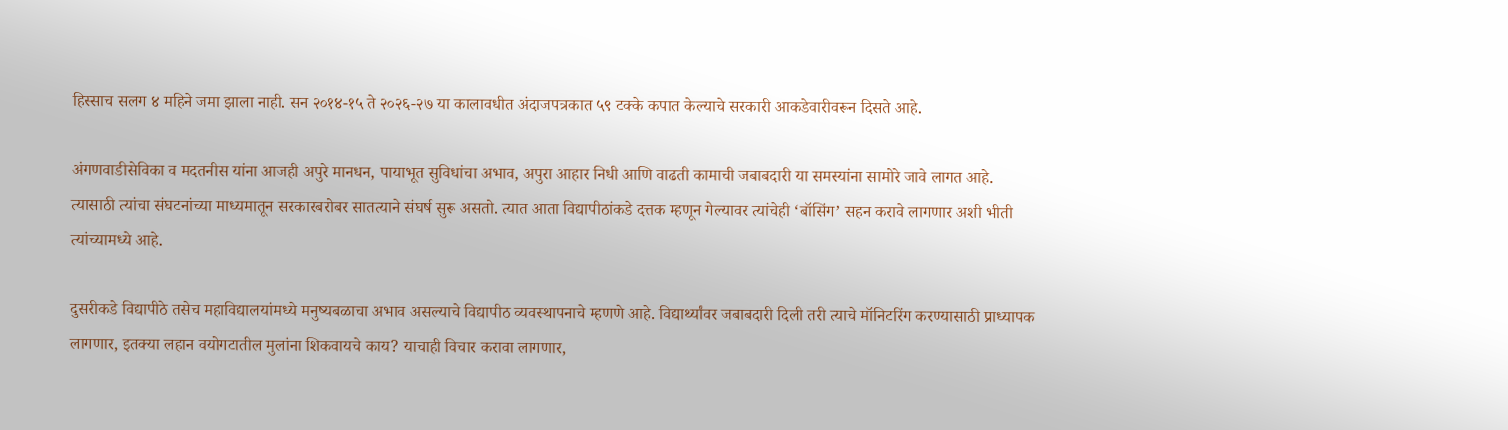हिस्साच सलग ४ महिने जमा झाला नाही. सन २०१४-१५ ते २०२६-२७ या कालावधीत अंदाजपत्रकात ५९ टक्के कपात केल्याचे सरकारी आकडेवारीवरून दिसते आहे.

अंगणवाडीसेविका व मदतनीस यांना आजही अपुरे मानधन, पायाभूत सुविधांचा अभाव, अपुरा आहार निधी आणि वाढती कामाची जबाबदारी या समस्यांना सामोरे जावे लागत आहे. त्यासाठी त्यांचा संघटनांच्या माध्यमातून सरकारबरोबर सातत्याने संघर्ष सुरू असतो. त्यात आता विद्यापीठांकडे दत्तक म्हणून गेल्यावर त्यांचेही ‘बॉसिंग’ सहन करावे लागणार अशी भीती त्यांच्यामध्ये आहे.

दुसरीकडे विद्यापीठे तसेच महाविद्यालयांमध्ये मनुष्यबळाचा अभाव असल्याचे विद्यापीठ व्यवस्थापनाचे म्हणणे आहे. विद्यार्थ्यांवर जबाबदारी दिली तरी त्याचे मॉनिटरिंग करण्यासाठी प्राध्यापक लागणार, इतक्या लहान वयोगटातील मुलांना शिकवायचे काय? याचाही विचार करावा लागणार,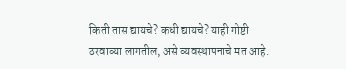किती तास द्यायचे? कधी द्यायचे? याही गोष्टी ठरवाव्या लागतील, असे व्यवस्थापनाचे मत आहे.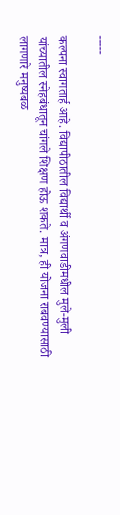-----

कल्पना स्वागतार्ह आहे. विद्यापीठातील विद्यार्थी व अंगणवाडीमधील मुले-मुली यांच्यातील स्नेहबंधातून चांगले शिक्षण होऊ शकते. मात्र, ही योजना राबवण्यासाठी लागणारे मनुष्यबळ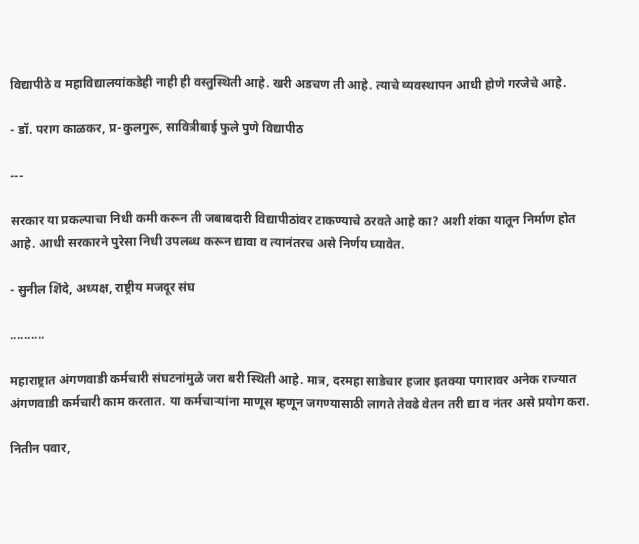विद्यापीठे व महाविद्यालयांकडेही नाही ही वस्तुस्थिती आहे. खरी अडचण ती आहे. त्याचे व्यवस्थापन आधी होणे गरजेचे आहे.

- डॉ. पराग काळकर, प्र-कुलगुरू, सावित्रीबाई फुले पुणे विद्यापीठ

---

सरकार या प्रकल्पाचा निधी कमी करून ती जबाबदारी विद्यापीठांवर टाकण्याचे ठरवते आहे का? अशी शंका यातून निर्माण होत आहे. आधी सरकारने पुरेसा निधी उपलब्ध करून द्यावा व त्यानंतरच असे निर्णय घ्यावेत.

- सुनील शिंदे, अध्यक्ष, राष्ट्रीय मजदूर संघ

..........

महाराष्ट्रात अंगणवाडी कर्मचारी संघटनांमुळे जरा बरी स्थिती आहे. मात्र, दरमहा साडेचार हजार इतक्या पगारावर अनेक राज्यात अंगणवाडी कर्मचारी काम करतात. या कर्मचाऱ्यांना माणूस म्हणून जगण्यासाठी लागते तेवढे वेतन तरी द्या व नंतर असे प्रयोग करा.

नितीन पवार,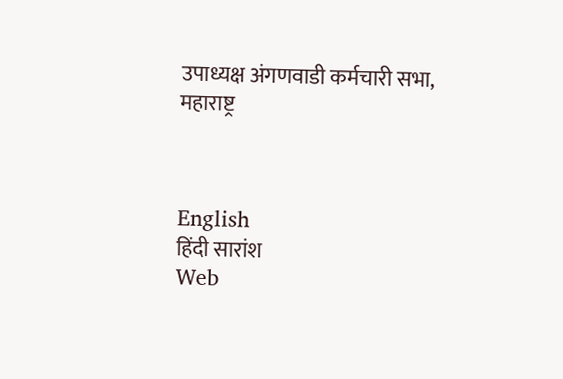उपाध्यक्ष अंगणवाडी कर्मचारी सभा, महाराष्ट्र



English
हिंदी सारांश
Web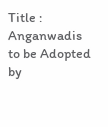Title : Anganwadis to be Adopted by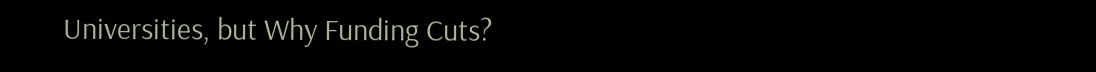Universities, but Why Funding Cuts?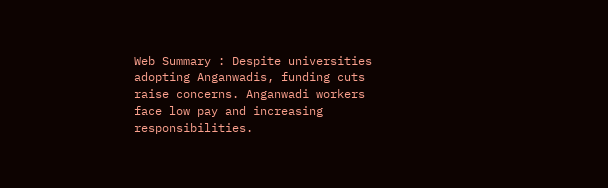Web Summary : Despite universities adopting Anganwadis, funding cuts raise concerns. Anganwadi workers face low pay and increasing responsibilities.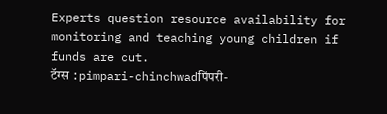Experts question resource availability for monitoring and teaching young children if funds are cut.
टॅग्स :pimpari-chinchwadपिंपरी-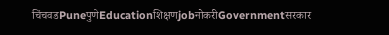चिंचवडPuneपुणेEducationशिक्षणjobनोकरीGovernmentसरकार